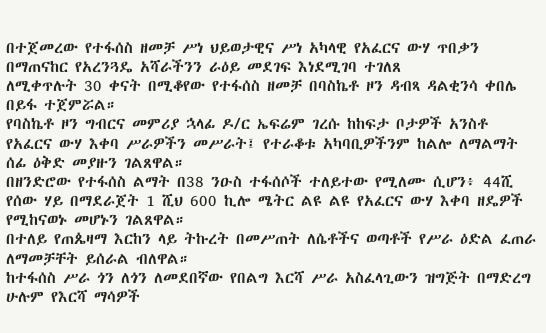በተጀመረው የተፋሰስ ዘመቻ ሥነ ህይወታዊና ሥነ አካላዊ የአፈርና ውሃ ጥበቃን በማጠናከር የአረንጓዴ አሻራችንን ራዕይ መደገፍ እነደሚገባ ተገለጸ
ለሚቀጥሉት 30 ቀናት በሚቆየው የተፋሰስ ዘመቻ በባስኬቶ ዞን ዳብጻ ዳልቂንሳ ቀበሌ በይፋ ተጀምሯል።
የባስኬቶ ዞን ግብርና መምሪያ ኋላፊ ዶ/ር ኤፍሬም ገረሱ ከከፍታ ቦታዎች አንስቶ የአፈርና ውሃ እቀባ ሥራዎችን መሥራት፤ የተራቆቱ አካባቢዎችንም ከልሎ ለማልማት ሰፊ ዕቅድ መያዙን ገልጸዋል።
በዘንድሮው የተፋሰስ ልማት በ38 ንዑስ ተፋሰሶች ተለይተው የሚለሙ ሲሆን፥ 44ሺ የሰው ሃይ በማደራጀት 1 ሺህ 600 ኪሎ ሜትር ልዩ ልዩ የአፈርና ውሃ እቀባ ዘዴዎች የሚከናወኑ መሆኑን ገልጸዋል።
በተለይ የጠጴዛማ እርከን ላይ ትኩረት በመሥጠት ለሴቶችና ወጣቶች የሥራ ዕድል ፈጠራ ለማመቻቸት ይሰራል ብለዋል።
ከተፋሰስ ሥራ ጎን ለጎን ለመደበኛው የበልግ እርሻ ሥራ አስፈላጊውን ዝግጅት በማድረግ ሁሉም የእርሻ ማሳዎች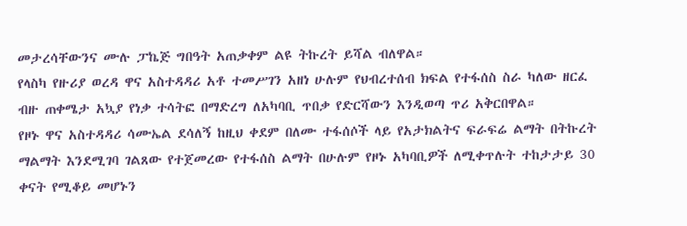መታረሳቸውንና ሙሉ ፓኬጅ ግበዓት አጠቃቀም ልዩ ትኩረት ይሻል ብለዋል።
የላስካ የዙሪያ ወረዳ ዋና አስተዳዳሪ አቶ ተመሥገን አዘነ ሁሉም የህብረተሰብ ክፍል የተፋሰስ ስራ ካለው ዘርፈ ብዙ ጠቀሜታ አኳያ የነቃ ተሳትፎ በማድረግ ለአካባቢ ጥበቃ የድርሻውን እንዲወጣ ጥሪ አቅርበዋል።
የዞኑ ዋና አስተዳዳሪ ሳሙኤል ደሳለኝ ከዚህ ቀደም በለሙ ተፋሰሶች ላይ የአታክልትና ፍራፍሬ ልማት በትኩረት ማልማት እንደሚገባ ገልጸው የተጀመረው የተፋሰስ ልማት በሁሉም የዞኑ አካባቢዎች ለሚቀጥሉት ተከታታይ 30 ቀናት የሚቆይ መሆኑን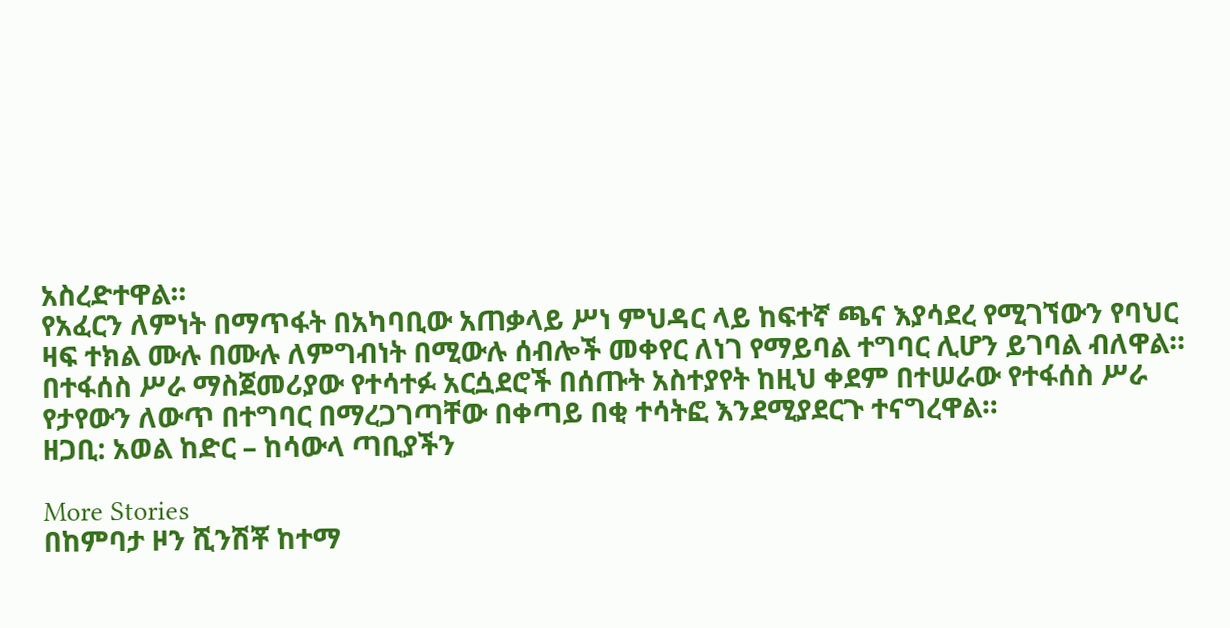አስረድተዋል።
የአፈርን ለምነት በማጥፋት በአካባቢው አጠቃላይ ሥነ ምህዳር ላይ ከፍተኛ ጫና እያሳደረ የሚገኘውን የባህር ዛፍ ተክል ሙሉ በሙሉ ለምግብነት በሚውሉ ሰብሎች መቀየር ለነገ የማይባል ተግባር ሊሆን ይገባል ብለዋል።
በተፋሰስ ሥራ ማስጀመሪያው የተሳተፉ አርሷደሮች በሰጡት አስተያየት ከዚህ ቀደም በተሠራው የተፋሰስ ሥራ የታየውን ለውጥ በተግባር በማረጋገጣቸው በቀጣይ በቂ ተሳትፎ እንደሚያደርጉ ተናግረዋል።
ዘጋቢ: አወል ከድር – ከሳውላ ጣቢያችን

More Stories
በከምባታ ዞን ሺንሽቾ ከተማ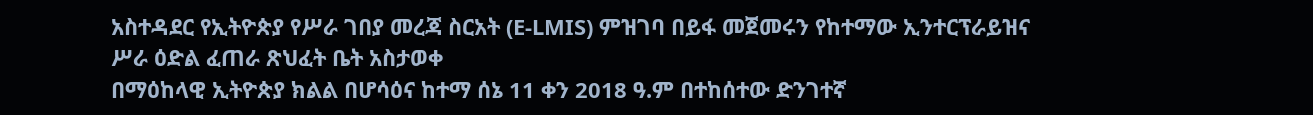አስተዳደር የኢትዮጵያ የሥራ ገበያ መረጃ ስርአት (E-LMIS) ምዝገባ በይፋ መጀመሩን የከተማው ኢንተርፕራይዝና ሥራ ዕድል ፈጠራ ጽህፈት ቤት አስታወቀ
በማዕከላዊ ኢትዮጵያ ክልል በሆሳዕና ከተማ ሰኔ 11 ቀን 2018 ዓ.ም በተከሰተው ድንገተኛ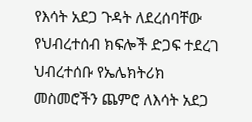የእሳት አደጋ ጉዳት ለደረሰባቸው የህብረተሰብ ክፍሎች ድጋፍ ተደረገ
ህብረተሰቡ የኤሌክትሪክ መስመሮችን ጨምሮ ለእሳት አደጋ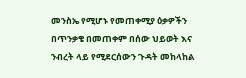መንስኤ የሚሆኑ የመጠቀሚያ ዕቃዎችን በጥንቃቄ በመጠቀም በሰው ህይወት እና ንብረት ላይ የሚደርሰውን ጉዳት መከላከል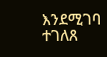እንደሚገባ ተገለጸ